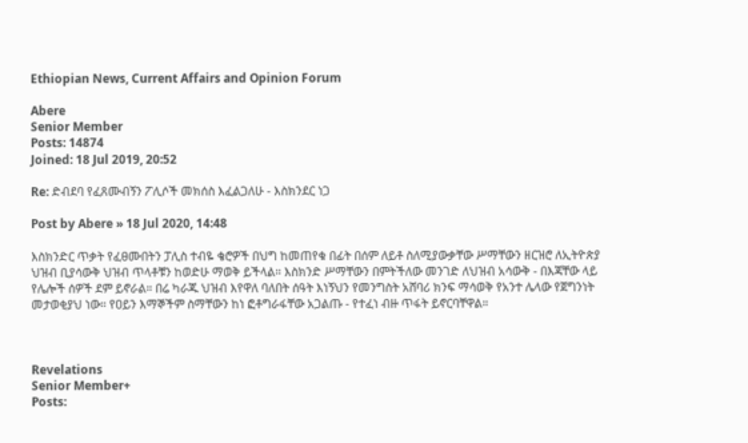Ethiopian News, Current Affairs and Opinion Forum

Abere
Senior Member
Posts: 14874
Joined: 18 Jul 2019, 20:52

Re: ድብደባ የፈጸሙብኝን ፖሊሶች መክሰስ እፈልጋለሁ - እስክንደር ነጋ

Post by Abere » 18 Jul 2020, 14:48

እስክንድር ጥቃት የፈፀሙበትን ፓሊስ ተብዬ ቄሮዎች በህግ ከመጠየቁ በፊት በሰም ለይቶ ስለሚያውቃቸው ሥማቸውን ዘርዝሮ ለኢትዮጵያ ህዝብ ቢያሳውቅ ህዝብ ጥላቶቹን ከወድሁ ማወቅ ይችላል። እስክንድ ሥማቸውን በምትችለው መንገድ ለህዝብ አሳውቅ - በእጃቸው ላይ የሌሎች ሰዎች ደም ይኖራል። በሬ ካራጁ ህዝብ እየዋለ ባለበት ሰዓት እነኝህን የመንግስት አሸባሪ ክንፍ ማሳወቅ የአንተ ሌላው የጀግንነት መታወቂያህ ነው። የዐይን እማኞችም ስማቸውን ከነ ፎቶግራፋቸው አጋልጡ - የተፈነ ብዙ ጥፋት ይኖርባቸዋል።



Revelations
Senior Member+
Posts: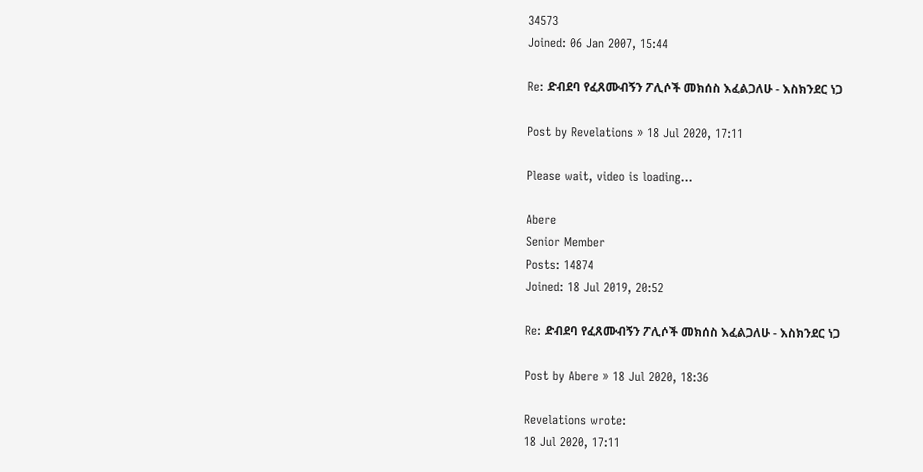34573
Joined: 06 Jan 2007, 15:44

Re: ድብደባ የፈጸሙብኝን ፖሊሶች መክሰስ እፈልጋለሁ - እስክንደር ነጋ

Post by Revelations » 18 Jul 2020, 17:11

Please wait, video is loading...

Abere
Senior Member
Posts: 14874
Joined: 18 Jul 2019, 20:52

Re: ድብደባ የፈጸሙብኝን ፖሊሶች መክሰስ እፈልጋለሁ - እስክንደር ነጋ

Post by Abere » 18 Jul 2020, 18:36

Revelations wrote:
18 Jul 2020, 17:11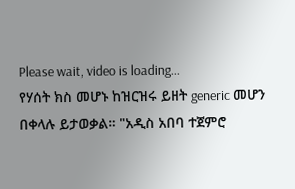Please wait, video is loading...
የሃሰት ክስ መሆኑ ከዝርዝሩ ይዘት generic መሆን በቀላሉ ይታወቃል። "አዲስ አበባ ተጀምሮ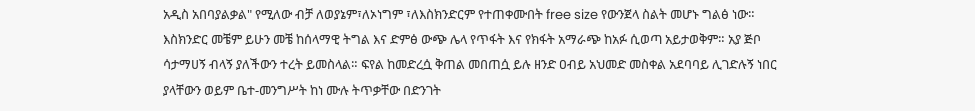አዲስ አበባያልቃል" የሚለው ብቻ ለወያኔም፣ለኦነግም ፣ለእስክንድርም የተጠቀሙበት free size የውንጀላ ስልት መሆኑ ግልፅ ነው። እስክንድር መቼም ይሁን መቼ ከሰላማዊ ትግል እና ድምፅ ውጭ ሌላ የጥፋት እና የክፋት አማራጭ ከአፉ ሲወጣ አይታወቅም። አያ ጅቦ ሳታማሀኝ ብላኝ ያለችውን ተረት ይመስላል። ፍየል ከመድረሷ ቅጠል መበጠሷ ይሉ ዘንድ ዐብይ አህመድ መስቀል አደባባይ ሊገድሉኝ ነበር ያላቸውን ወይም ቤተ-መንግሥት ከነ ሙሉ ትጥቃቸው በድንገት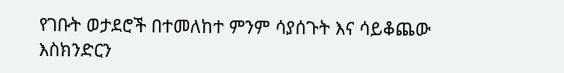የገቡት ወታደሮች በተመለከተ ምንም ሳያሰጉት እና ሳይቆጨው እስክንድርን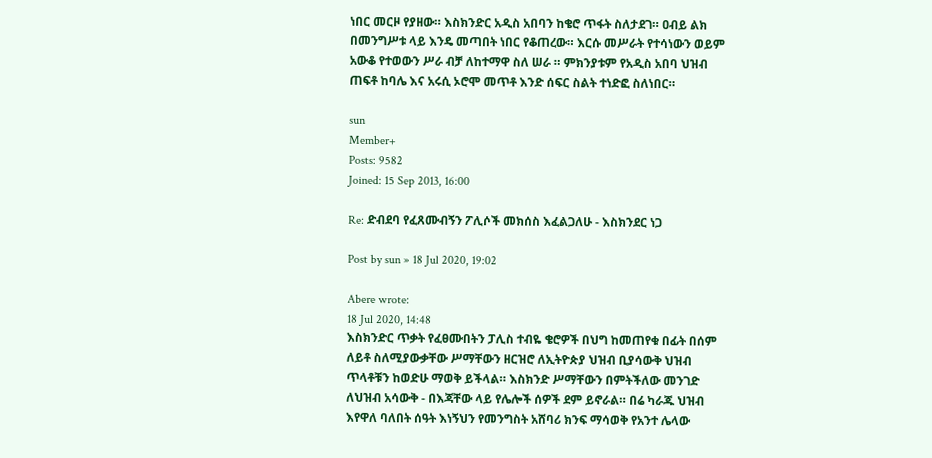ነበር መርዞ የያዘው። እስክንድር አዲስ አበባን ከቄሮ ጥፋት ስለታደገ። ዐብይ ልክ በመንግሥቱ ላይ እንዴ መጣበት ነበር የቆጠረው። እርሱ መሥራት የተሳነውን ወይም አውቆ የተወውን ሥራ ብቻ ለከተማዋ ስለ ሠራ ። ምክንያቱም የአዲስ አበባ ህዝብ ጠፍቶ ከባሌ እና አሩሲ ኦሮሞ መጥቶ እንድ ሰፍር ስልት ተነድፎ ስለነበር።

sun
Member+
Posts: 9582
Joined: 15 Sep 2013, 16:00

Re: ድብደባ የፈጸሙብኝን ፖሊሶች መክሰስ እፈልጋለሁ - እስክንደር ነጋ

Post by sun » 18 Jul 2020, 19:02

Abere wrote:
18 Jul 2020, 14:48
እስክንድር ጥቃት የፈፀሙበትን ፓሊስ ተብዬ ቄሮዎች በህግ ከመጠየቁ በፊት በሰም ለይቶ ስለሚያውቃቸው ሥማቸውን ዘርዝሮ ለኢትዮጵያ ህዝብ ቢያሳውቅ ህዝብ ጥላቶቹን ከወድሁ ማወቅ ይችላል። እስክንድ ሥማቸውን በምትችለው መንገድ ለህዝብ አሳውቅ - በእጃቸው ላይ የሌሎች ሰዎች ደም ይኖራል። በሬ ካራጁ ህዝብ እየዋለ ባለበት ሰዓት እነኝህን የመንግስት አሸባሪ ክንፍ ማሳወቅ የአንተ ሌላው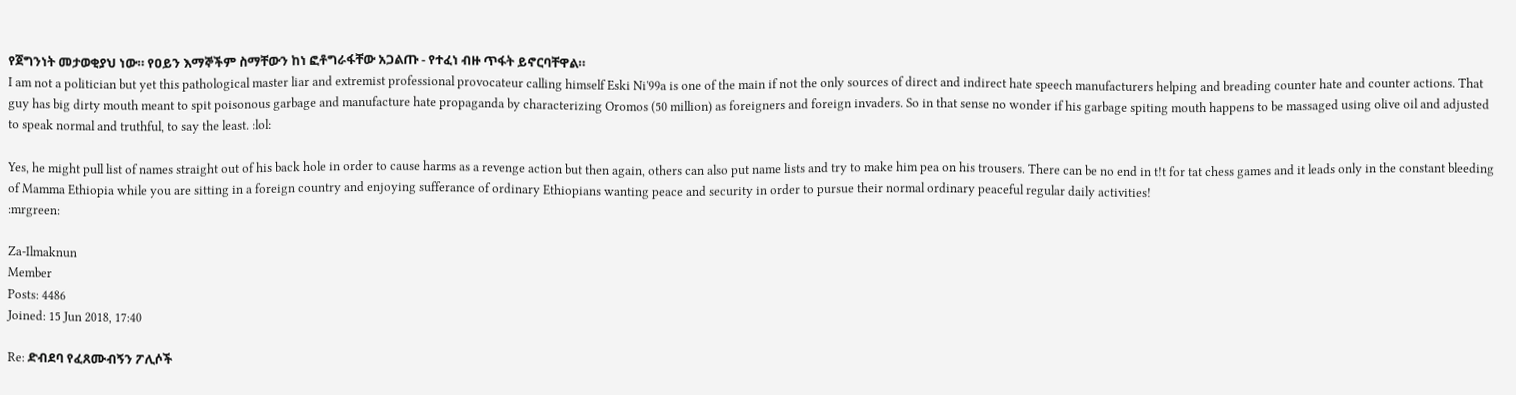የጀግንነት መታወቂያህ ነው። የዐይን እማኞችም ስማቸውን ከነ ፎቶግራፋቸው አጋልጡ - የተፈነ ብዙ ጥፋት ይኖርባቸዋል።
I am not a politician but yet this pathological master liar and extremist professional provocateur calling himself Eski Ni'99a is one of the main if not the only sources of direct and indirect hate speech manufacturers helping and breading counter hate and counter actions. That guy has big dirty mouth meant to spit poisonous garbage and manufacture hate propaganda by characterizing Oromos (50 million) as foreigners and foreign invaders. So in that sense no wonder if his garbage spiting mouth happens to be massaged using olive oil and adjusted to speak normal and truthful, to say the least. :lol:

Yes, he might pull list of names straight out of his back hole in order to cause harms as a revenge action but then again, others can also put name lists and try to make him pea on his trousers. There can be no end in t!t for tat chess games and it leads only in the constant bleeding of Mamma Ethiopia while you are sitting in a foreign country and enjoying sufferance of ordinary Ethiopians wanting peace and security in order to pursue their normal ordinary peaceful regular daily activities!
:mrgreen:

Za-Ilmaknun
Member
Posts: 4486
Joined: 15 Jun 2018, 17:40

Re: ድብደባ የፈጸሙብኝን ፖሊሶች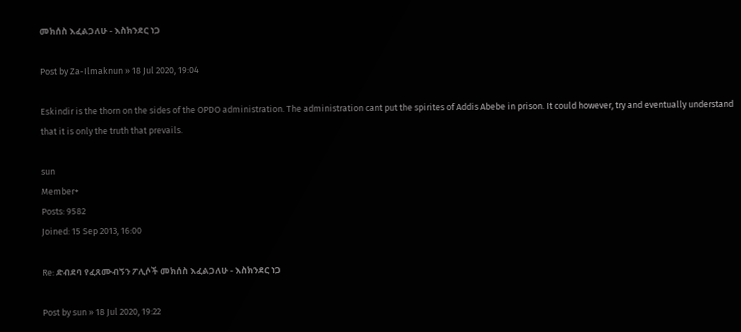መክሰስ እፈልጋለሁ - እስክንደር ነጋ

Post by Za-Ilmaknun » 18 Jul 2020, 19:04

Eskindir is the thorn on the sides of the OPDO administration. The administration cant put the spirites of Addis Abebe in prison. It could however, try and eventually understand that it is only the truth that prevails.

sun
Member+
Posts: 9582
Joined: 15 Sep 2013, 16:00

Re: ድብደባ የፈጸሙብኝን ፖሊሶች መክሰስ እፈልጋለሁ - እስክንደር ነጋ

Post by sun » 18 Jul 2020, 19:22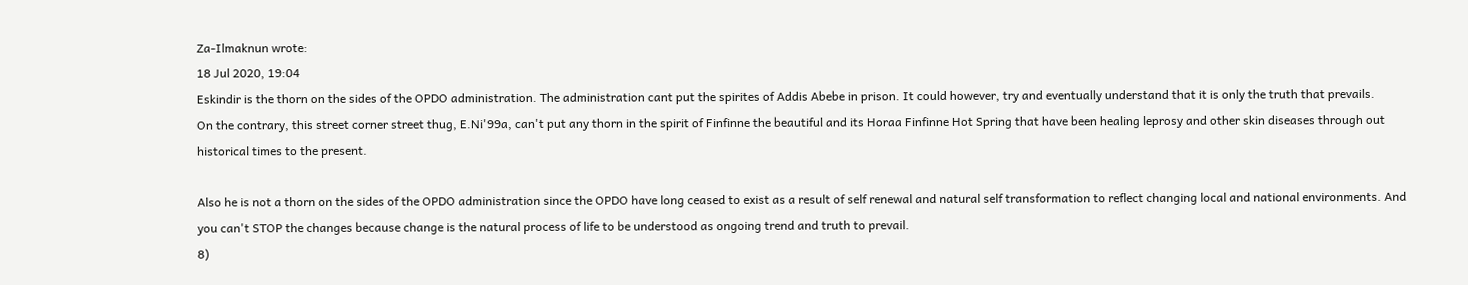Za-Ilmaknun wrote:
18 Jul 2020, 19:04
Eskindir is the thorn on the sides of the OPDO administration. The administration cant put the spirites of Addis Abebe in prison. It could however, try and eventually understand that it is only the truth that prevails.
On the contrary, this street corner street thug, E.Ni'99a, can't put any thorn in the spirit of Finfinne the beautiful and its Horaa Finfinne Hot Spring that have been healing leprosy and other skin diseases through out historical times to the present.

Also he is not a thorn on the sides of the OPDO administration since the OPDO have long ceased to exist as a result of self renewal and natural self transformation to reflect changing local and national environments. And you can't STOP the changes because change is the natural process of life to be understood as ongoing trend and truth to prevail.
8)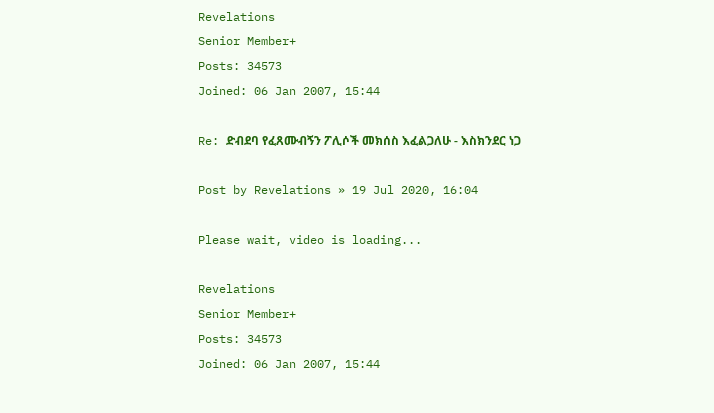Revelations
Senior Member+
Posts: 34573
Joined: 06 Jan 2007, 15:44

Re: ድብደባ የፈጸሙብኝን ፖሊሶች መክሰስ እፈልጋለሁ - እስክንደር ነጋ

Post by Revelations » 19 Jul 2020, 16:04

Please wait, video is loading...

Revelations
Senior Member+
Posts: 34573
Joined: 06 Jan 2007, 15:44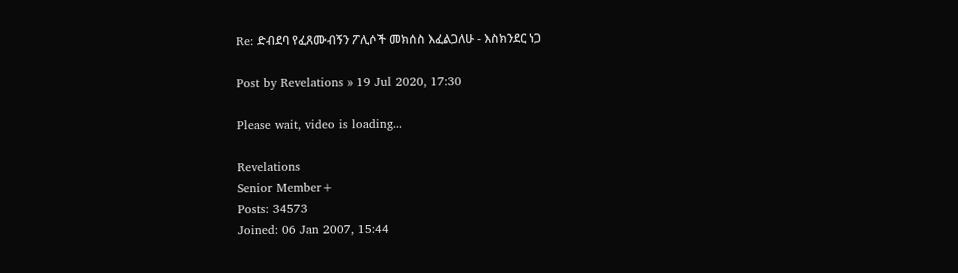Re: ድብደባ የፈጸሙብኝን ፖሊሶች መክሰስ እፈልጋለሁ - እስክንደር ነጋ

Post by Revelations » 19 Jul 2020, 17:30

Please wait, video is loading...

Revelations
Senior Member+
Posts: 34573
Joined: 06 Jan 2007, 15:44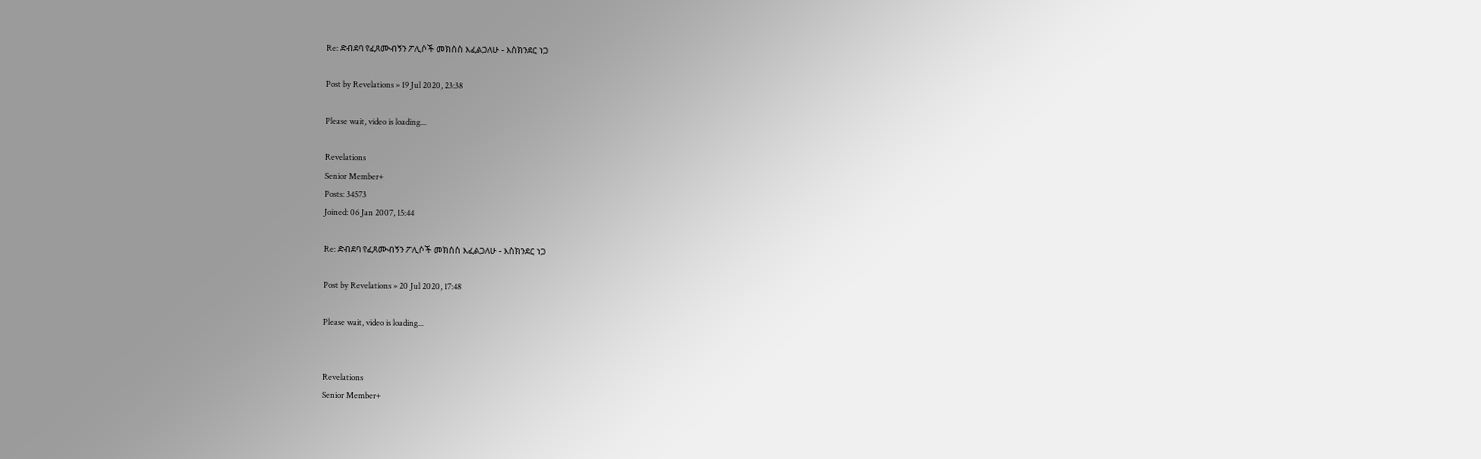Re: ድብደባ የፈጸሙብኝን ፖሊሶች መክሰስ እፈልጋለሁ - እስክንደር ነጋ

Post by Revelations » 19 Jul 2020, 23:38

Please wait, video is loading...

Revelations
Senior Member+
Posts: 34573
Joined: 06 Jan 2007, 15:44

Re: ድብደባ የፈጸሙብኝን ፖሊሶች መክሰስ እፈልጋለሁ - እስክንደር ነጋ

Post by Revelations » 20 Jul 2020, 17:48

Please wait, video is loading...


Revelations
Senior Member+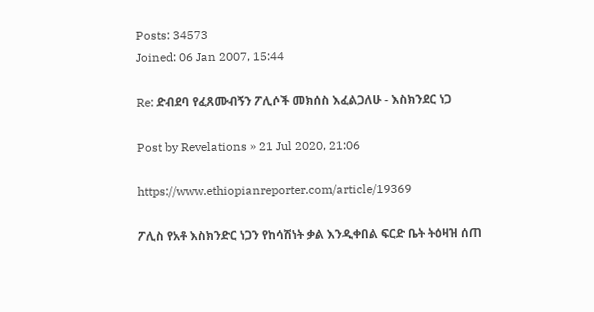Posts: 34573
Joined: 06 Jan 2007, 15:44

Re: ድብደባ የፈጸሙብኝን ፖሊሶች መክሰስ እፈልጋለሁ - እስክንደር ነጋ

Post by Revelations » 21 Jul 2020, 21:06

https://www.ethiopianreporter.com/article/19369

ፖሊስ የአቶ እስክንድር ነጋን የከሳሽነት ቃል እንዲቀበል ፍርድ ቤት ትዕዛዝ ሰጠ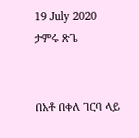19 July 2020
ታምሩ ጽጌ


በአቶ በቀለ ገርባ ላይ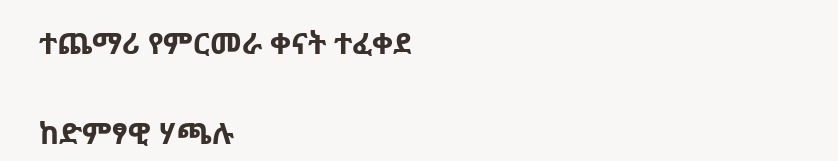ተጨማሪ የምርመራ ቀናት ተፈቀደ

ከድምፃዊ ሃጫሉ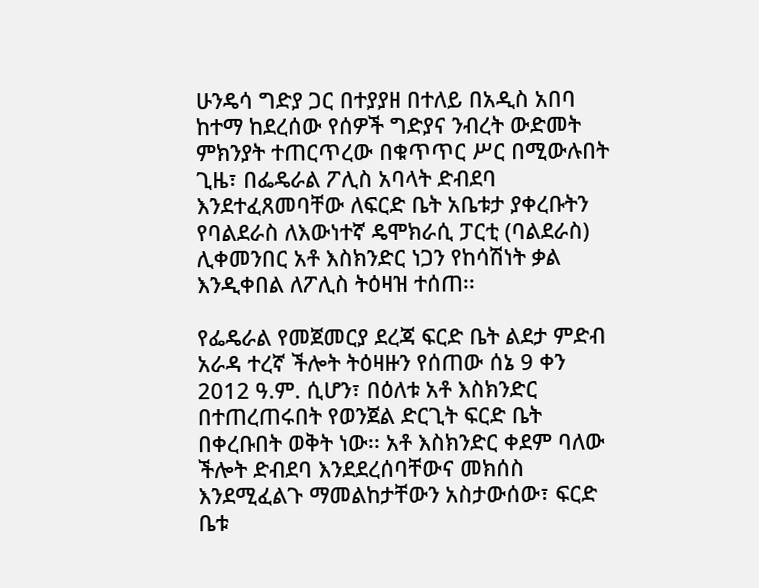ሁንዴሳ ግድያ ጋር በተያያዘ በተለይ በአዲስ አበባ ከተማ ከደረሰው የሰዎች ግድያና ንብረት ውድመት ምክንያት ተጠርጥረው በቁጥጥር ሥር በሚውሉበት ጊዜ፣ በፌዴራል ፖሊስ አባላት ድብደባ እንደተፈጸመባቸው ለፍርድ ቤት አቤቱታ ያቀረቡትን የባልደራስ ለእውነተኛ ዴሞክራሲ ፓርቲ (ባልደራስ) ሊቀመንበር አቶ እስክንድር ነጋን የከሳሽነት ቃል እንዲቀበል ለፖሊስ ትዕዛዝ ተሰጠ፡፡

የፌዴራል የመጀመርያ ደረጃ ፍርድ ቤት ልደታ ምድብ አራዳ ተረኛ ችሎት ትዕዛዙን የሰጠው ሰኔ 9 ቀን 2012 ዓ.ም. ሲሆን፣ በዕለቱ አቶ እስክንድር በተጠረጠሩበት የወንጀል ድርጊት ፍርድ ቤት በቀረቡበት ወቅት ነው፡፡ አቶ እስክንድር ቀደም ባለው ችሎት ድብደባ እንደደረሰባቸውና መክሰስ እንደሚፈልጉ ማመልከታቸውን አስታውሰው፣ ፍርድ ቤቱ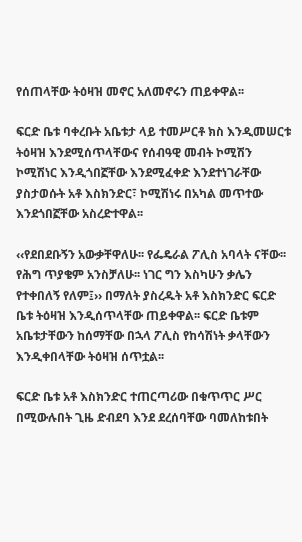የሰጠላቸው ትዕዛዝ መኖር አለመኖሩን ጠይቀዋል፡፡

ፍርድ ቤቱ ባቀረቡት አቤቱታ ላይ ተመሥርቶ ክስ እንዲመሠርቱ ትዕዛዝ እንደሚሰጥላቸውና የሰብዓዊ መብት ኮሚሽን ኮሚሽነር እንዲጎበኟቸው እንደሚፈቀድ እንደተነገራቸው ያስታወሱት አቶ እስክንድር፣ ኮሚሽነሩ በአካል መጥተው እንደጎበኟቸው አስረድተዋል፡፡

‹‹የደበደቡኝን አውቃቸዋለሁ፡፡ የፌዴራል ፖሊስ አባላት ናቸው፡፡ የሕግ ጥያቄም አንስቻለሁ፡፡ ነገር ግን እስካሁን ቃሌን የተቀበለኝ የለም፤›› በማለት ያስረዱት አቶ እስክንድር ፍርድ ቤቱ ትዕዛዝ እንዲሰጥላቸው ጠይቀዋል፡፡ ፍርድ ቤቱም አቤቱታቸውን ከሰማቸው በኋላ ፖሊስ የከሳሽነት ቃላቸውን እንዲቀበላቸው ትዕዛዝ ሰጥቷል፡፡

ፍርድ ቤቱ አቶ እስክንድር ተጠርጣሪው በቁጥጥር ሥር በሚውሉበት ጊዜ ድብደባ እንደ ደረሰባቸው ባመለከቱበት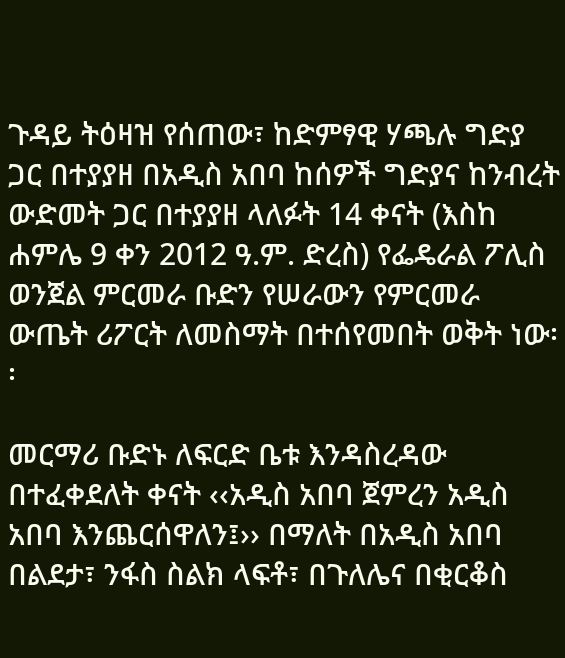ጉዳይ ትዕዛዝ የሰጠው፣ ከድምፃዊ ሃጫሉ ግድያ ጋር በተያያዘ በአዲስ አበባ ከሰዎች ግድያና ከንብረት ውድመት ጋር በተያያዘ ላለፉት 14 ቀናት (እስከ ሐምሌ 9 ቀን 2012 ዓ.ም. ድረስ) የፌዴራል ፖሊስ ወንጀል ምርመራ ቡድን የሠራውን የምርመራ ውጤት ሪፖርት ለመስማት በተሰየመበት ወቅት ነው፡፡

መርማሪ ቡድኑ ለፍርድ ቤቱ እንዳስረዳው በተፈቀደለት ቀናት ‹‹አዲስ አበባ ጀምረን አዲስ አበባ እንጨርሰዋለን፤›› በማለት በአዲስ አበባ በልደታ፣ ንፋስ ስልክ ላፍቶ፣ በጉለሌና በቂርቆስ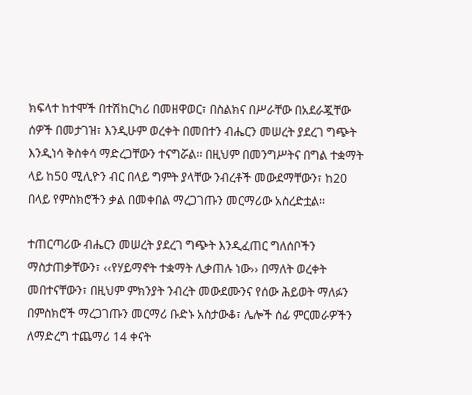ክፍላተ ከተሞች በተሽከርካሪ በመዘዋወር፣ በስልክና በሥራቸው በአደራጇቸው ሰዎች በመታገዝ፣ እንዲሁም ወረቀት በመበተን ብሔርን መሠረት ያደረገ ግጭት እንዲነሳ ቅስቀሳ ማድረጋቸውን ተናግሯል፡፡ በዚህም በመንግሥትና በግል ተቋማት ላይ ከ50 ሚሊዮን ብር በላይ ግምት ያላቸው ንብረቶች መውደማቸውን፣ ከ20 በላይ የምስክሮችን ቃል በመቀበል ማረጋገጡን መርማሪው አስረድቷል፡፡

ተጠርጣሪው ብሔርን መሠረት ያደረገ ግጭት እንዲፈጠር ግለሰቦችን ማስታጠቃቸውን፣ ‹‹የሃይማኖት ተቋማት ሊቃጠሉ ነው›› በማለት ወረቀት መበተናቸውን፣ በዚህም ምክንያት ንብረት መውደሙንና የሰው ሕይወት ማለፉን በምስክሮች ማረጋገጡን መርማሪ ቡድኑ አስታውቆ፣ ሌሎች ሰፊ ምርመራዎችን ለማድረግ ተጨማሪ 14 ቀናት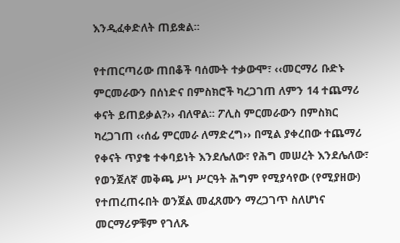እንዲፈቀድለት ጠይቋል፡፡

የተጠርጣሪው ጠበቆች ባሰሙት ተቃውሞ፣ ‹‹መርማሪ ቡድኑ ምርመራውን በሰነድና በምስክሮች ካረጋገጠ ለምን 14 ተጨማሪ ቀናት ይጠይቃል?›› ብለዋል፡፡ ፖሊስ ምርመራውን በምስክር ካረጋገጠ ‹‹ሰፊ ምርመራ ለማድረግ›› በሚል ያቀረበው ተጨማሪ የቀናት ጥያቄ ተቀባይነት እንደሌለው፣ የሕግ መሠረት እንደሌለው፣ የወንጀለኛ መቅጫ ሥነ ሥርዓት ሕግም የሚያሳየው (የሚያዘው) የተጠረጠሩበት ወንጀል መፈጸሙን ማረጋገጥ ስለሆነና መርማሪዎቹም የገለጹ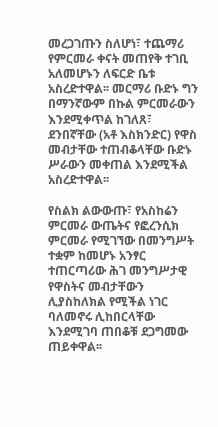መረጋገጡን ስለሆነ፣ ተጨማሪ የምርመራ ቀናት መጠየቅ ተገቢ አለመሆኑን ለፍርድ ቤቱ አስረድተዋል፡፡ መርማሪ ቡድኑ ግን በማንኛውም በኩል ምርመራውን እንደሚቀጥል ከገለጸ፣ ደንበኛቸው (አቶ እስክንድር) የዋስ መብታቸው ተጠብቆላቸው ቡድኑ ሥራውን መቀጠል እንደሚችል አስረድተዋል፡፡

የስልክ ልውውጡ፣ የአስከሬን ምርመራ ውጤትና የፎረንሲክ ምርመራ የሚገኘው በመንግሥት ተቋም ከመሆኑ አንፃር ተጠርጣሪው ሕገ መንግሥታዊ የዋስትና መብታቸውን ሊያስከለክል የሚችል ነገር ባለመኖሩ ሊከበርላቸው እንደሚገባ ጠበቆቹ ደጋግመው ጠይቀዋል፡፡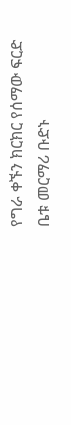የግራ ቀኙን ክርክር የሰማው ፍርድ ቤቱ መርማሪ ቡድኑ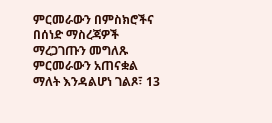ምርመራውን በምስክሮችና በሰነድ ማስረጃዎች ማረጋገጡን መግለጹ ምርመራውን አጠናቋል ማለት እንዳልሆነ ገልጾ፣ 13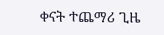ቀናት ተጨማሪ ጊዜ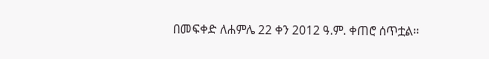በመፍቀድ ለሐምሌ 22 ቀን 2012 ዓ.ም. ቀጠሮ ሰጥቷል፡፡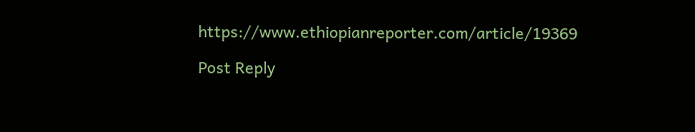https://www.ethiopianreporter.com/article/19369

Post Reply